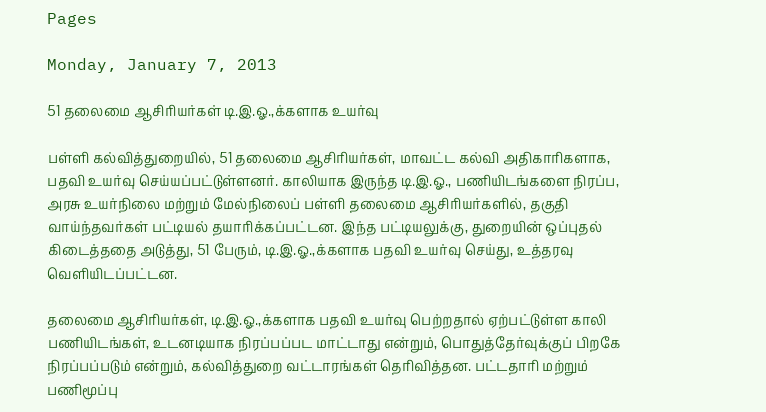Pages

Monday, January 7, 2013

51 தலைமை ஆசிரியர்கள் டி.இ.ஓ.,க்களாக உயர்வு

பள்ளி கல்வித்துறையில், 51 தலைமை ஆசிரியர்கள், மாவட்ட கல்வி அதிகாரிகளாக, பதவி உயர்வு செய்யப்பட்டுள்ளனர். காலியாக இருந்த டி.இ.ஓ., பணியிடங்களை நிரப்ப, அரசு உயர்நிலை மற்றும் மேல்நிலைப் பள்ளி தலைமை ஆசிரியர்களில், தகுதி வாய்ந்தவர்கள் பட்டியல் தயாரிக்கப்பட்டன. இந்த பட்டியலுக்கு, துறையின் ஒப்புதல் கிடைத்ததை அடுத்து, 51 பேரும், டி.இ.ஓ.,க்களாக பதவி உயர்வு செய்து, உத்தரவு வெளியிடப்பட்டன.

தலைமை ஆசிரியர்கள், டி.இ.ஓ.,க்களாக பதவி உயர்வு பெற்றதால் ஏற்பட்டுள்ள காலி பணியிடங்கள், உடனடியாக நிரப்பப்பட மாட்டாது என்றும், பொதுத்தேர்வுக்குப் பிறகே நிரப்பப்படும் என்றும், கல்வித்துறை வட்டாரங்கள் தெரிவித்தன. பட்டதாரி மற்றும் பணிமூப்பு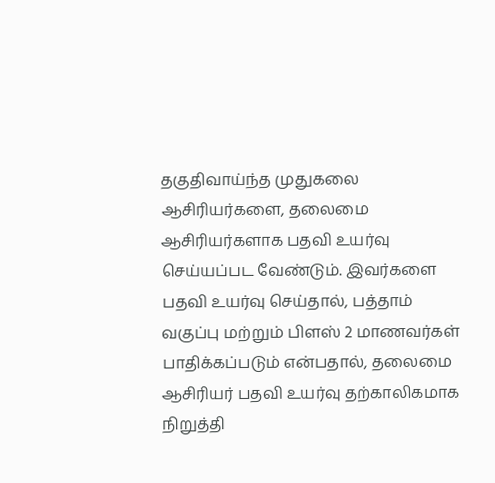தகுதிவாய்ந்த முதுகலை ஆசிரியர்களை, தலைமை ஆசிரியர்களாக பதவி உயர்வு செய்யப்பட வேண்டும். இவர்களை பதவி உயர்வு செய்தால், பத்தாம் வகுப்பு மற்றும் பிளஸ் 2 மாணவர்கள் பாதிக்கப்படும் என்பதால், தலைமை ஆசிரியர் பதவி உயர்வு தற்காலிகமாக நிறுத்தி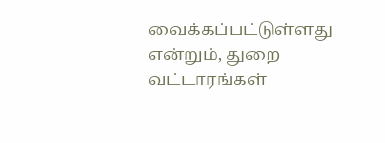வைக்கப்பட்டுள்ளது என்றும், துறை வட்டாரங்கள்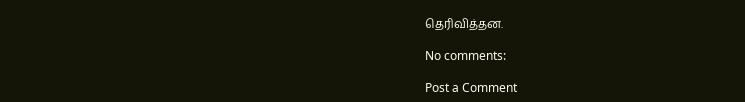தெரிவித்தன.

No comments:

Post a Comment